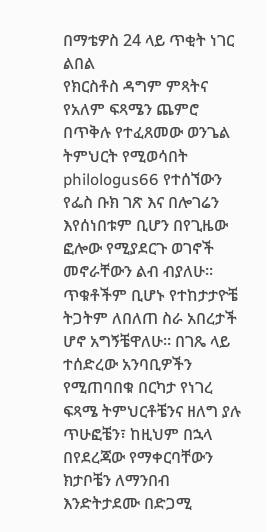በማቴዎስ 24 ላይ ጥቂት ነገር ልበል
የክርስቶስ ዳግም ምጻትና የአለም ፍጻሜን ጨምሮ በጥቅሉ የተፈጸመው ወንጌል ትምህርት የሚወሳበት philologus66 የተሰኘውን የፌስ ቡክ ገጽ እና በሎገሬን እየሰነበቱም ቢሆን በየጊዜው ፎሎው የሚያደርጉ ወገኖች መኖራቸውን ልብ ብያለሁ። ጥቁቶችም ቢሆኑ የተከታታዮቼ ትጋትም ለበለጠ ስራ አበረታች ሆኖ አግኝቼዋለሁ። በገጼ ላይ ተሰድረው አንባቢዎችን የሚጠባበቁ በርካታ የነገረ ፍጻሜ ትምህርቶቼንና ዘለግ ያሉ ጥሁፎቼን፣ ከዚህም በኋላ በየደረጃው የማቀርባቸውን ክታቦቼን ለማንበብ እንድትታደሙ በድጋሚ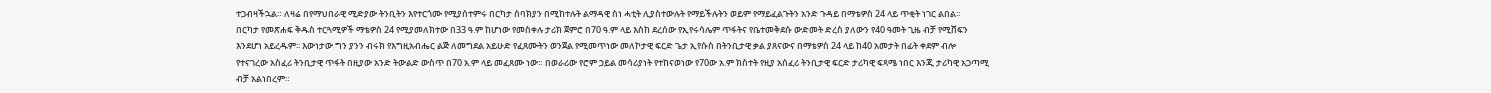ተጋብዛችኋል። ለዛሬ በየማህበራዊ ሚድያው ትንቢትን እየተርጎሙ የሚያሰተምሩ በርካታ ሰባክያን በሚከተሉት ልማዳዊ ስነ ሓቲት ሊያስተውሉት የማይችሉትን ወይም የማይፈልጉትን አንድ ጉዳይ በማቴዎስ 24 ላይ ጥቂት ነገር ልበል።
በርካታ የመጽሐፍ ቅዱስ ተርጓሚዎች ማቴዎስ 24 የሚያመለክተው በ33 ዓ.ም ከሆነው የመስቀሉ ታሪክ ጀምሮ በ70 ዓ.ም ላይ እስከ ደረሰው የኢየሩሳሌም ጥፋትና የቤተመቅደሱ ውድመት ድረስ ያለውን የ40 ዓመት ጊዜ ብቻ የሚሸፍን እንደሆነ አይረዱም፡፡ እውነታው ግን ያንን ብሩክ የእግዚአብሔር ልጅ ለመግደል አይሁድ የፈጸሙትን ወንጀል የሚመጥነው መለኮታዊ ፍርድ ጌታ ኢየሱስ በትንቢታዊ ቃል ያጸናውና በማቴዎስ 24 ላይ ከ40 አመታት በፊት ቀደም ብሎ የተናገረው አስፈሪ ትንቢታዊ ጥፋት በዚያው አንድ ትውልድ ውስጥ በ70 አ.ም ላይ መፈጸሙ ነው። በወራሪው የሮም ኃይል መሳሪያነት የተከናወነው የ70ው አ.ም ክስተት የዚያ አሰፈሪ ትንቢታዊ ፍርድ ታሪካዊ ፍጻሜ ነበር እንጂ ታሪካዊ አጋጣሚ ብቻ አልነበረም።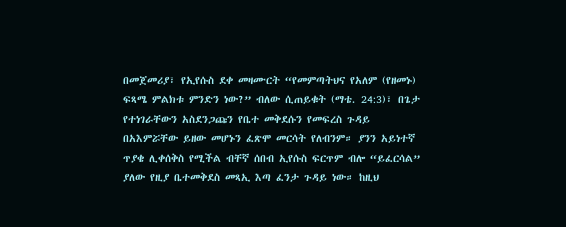በመጀመሪያ፣ የኢየሱስ ደቀ መዛሙርት “የመምጣትህና የአለም (የዘመኑ) ፍጻሜ ምልክቱ ምንድን ነው?” ብለው ሲጠይቁት (ማቴ. 24:3)፣ በጌታ የተነገራቸውን አስደንጋጩን የቤተ መቅደሱን የመፍረስ ጉዳይ በአእምሯቸው ይዘው መሆኑን ፈጽሞ መርሳት የለብንም። ያንን አይነተኛ ጥያቄ ሊቀሰቅስ የሚችል ብቸኛ ሰበብ ኢየሱስ ፍርጥም ብሎ “ይፈርሳል” ያለው የዚያ ቤተመቅደስ መጻኢ እጣ ፈንታ ጉዳይ ነው። ከዚህ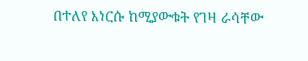በተለየ እነርሱ ከሚያውቁት የገዛ ራሳቸው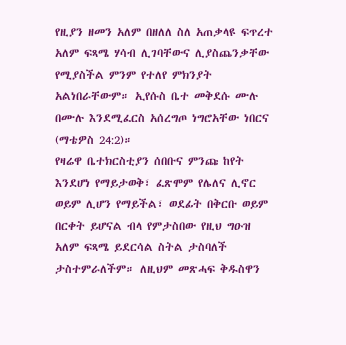የዚያን ዘመን አለም በዘለለ ስለ አጠቃላዩ ፍጥረተ አለም ፍጻሜ ሃሳብ ሊገባቸውና ሊያስጨንቃቸው የሚያስችል ምንም የተለየ ምክንያት አልነበራቸውም። ኢየሱስ ቤተ መቅደሱ ሙሉ በሙሉ እንደሚፈርስ አሰረግጦ ነግሮአቸው ነበርና (ማቴዎስ 24:2)።
የዛሬዋ ቤተክርስቲያን ሰበቡና ምንጩ ከየት እንደሆነ የማይታወቅ፣ ፈጽሞም የሌለና ሊኖር ወይም ሊሆን የማይችል፣ ወደፊት በቅርቡ ወይም በርቀት ይሆናል ብላ የምታስበው የዚህ ግዑዝ አለም ፍጻሜ ይደርሳል ስትል ታስባለች ታስተምራለችም። ለዚህም መጽሓፍ ቅዱስዋን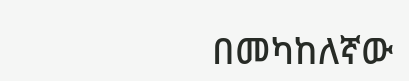በመካከለኛው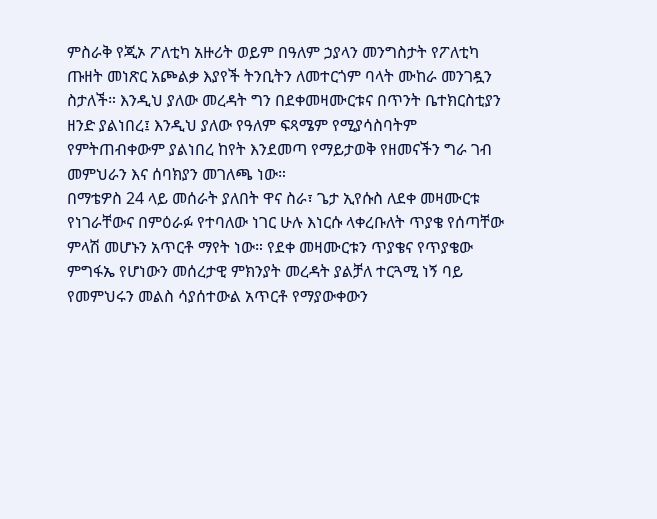ምስራቅ የጂኦ ፖለቲካ አዙሪት ወይም በዓለም ኃያላን መንግስታት የፖለቲካ ጡዘት መነጽር አጮልቃ እያየች ትንቢትን ለመተርጎም ባላት ሙከራ መንገዷን ስታለች። እንዲህ ያለው መረዳት ግን በደቀመዛሙርቱና በጥንት ቤተክርስቲያን ዘንድ ያልነበረ፤ እንዲህ ያለው የዓለም ፍጻሜም የሚያሳስባትም የምትጠብቀውም ያልነበረ ከየት እንደመጣ የማይታወቅ የዘመናችን ግራ ገብ መምህራን እና ሰባክያን መገለጫ ነው።
በማቴዎስ 24 ላይ መሰራት ያለበት ዋና ስራ፣ ጌታ ኢየሱስ ለደቀ መዛሙርቱ የነገራቸውና በምዕራፉ የተባለው ነገር ሁሉ እነርሱ ላቀረቡለት ጥያቄ የሰጣቸው ምላሽ መሆኑን አጥርቶ ማየት ነው። የደቀ መዛሙርቱን ጥያቄና የጥያቄው ምግፋኤ የሆነውን መሰረታዊ ምክንያት መረዳት ያልቻለ ተርጓሚ ነኝ ባይ የመምህሩን መልስ ሳያሰተውል አጥርቶ የማያውቀውን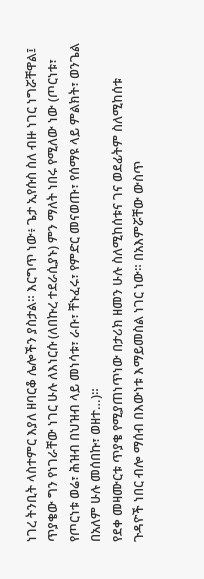ነገረ ትንቢት ላስተምር እያለ ዘባርቆ ሌሎችን ያስታል። እርግጥ ነው፥ ጌታ ኢየሱስ ስለ ብዙ ነገር ነግሯቸዋል፤ ጥያቄው ግን የነገራቸው ነገር ሁሉ ለእነርሱ (ለበኩረ ተደራሲያኑ) ምን ማለት ነበሩ የሚለው ነው (ጦርነቱ፣ የጦርነቱ ወሬ፣ ሕዝብ በህዝብ ላይ መነሳቱ፣ ራቡ፣ ቸኑፈሩ፣ የምድር መናወጡ፣ የሰማዩ ላይ ምልክት፣ ወንጌል በአለም ሁሉ መሰበኩ፣ ወዘተ…)።
የደቀ መዛሙርቱ ጥያቄ የሚያጠነጥነው በታሪክ ዘመን ሁሉ ስለሚከሰቱና ገና ወደፊትም ስለሚከሰቱ ጉዳዮች ነበር ብሎ ማሰብ በእውነቱ እማይመስል ነገር ነው። በአእምሯቸው ውስጥ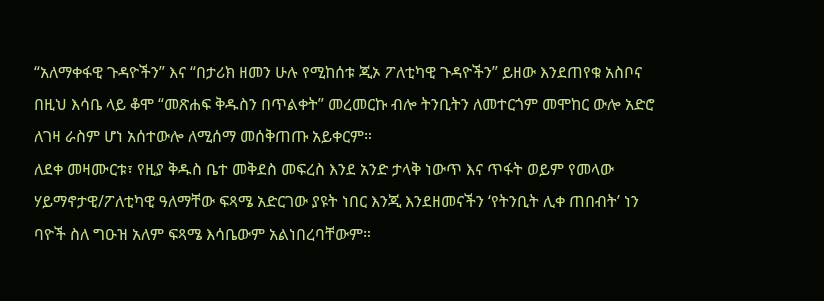“አለማቀፋዊ ጉዳዮችን” እና “በታሪክ ዘመን ሁሉ የሚከሰቱ ጂኦ ፖለቲካዊ ጉዳዮችን” ይዘው እንደጠየቁ አስቦና በዚህ እሳቤ ላይ ቆሞ “መጽሐፍ ቅዱስን በጥልቀት” መረመርኩ ብሎ ትንቢትን ለመተርጎም መሞከር ውሎ አድሮ ለገዛ ራስም ሆነ አሰተውሎ ለሚሰማ መሰቅጠጡ አይቀርም።
ለደቀ መዛሙርቱ፣ የዚያ ቅዱስ ቤተ መቅደስ መፍረስ እንደ አንድ ታላቅ ነውጥ እና ጥፋት ወይም የመላው ሃይማኖታዊ/ፖለቲካዊ ዓለማቸው ፍጻሜ አድርገው ያዩት ነበር እንጂ እንደዘመናችን ‘የትንቢት ሊቀ ጠበብት’ ነን ባዮች ስለ ግዑዝ አለም ፍጻሜ እሳቤውም አልነበረባቸውም።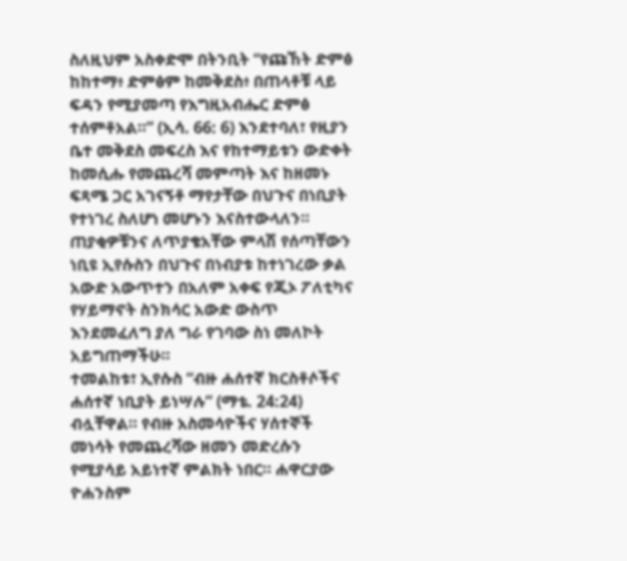ስለዚህም አስቀድሞ በትንቢት “የጩኸት ድምፅ ከከተማ፥ ድምፅም ከመቅደስ፥ በጠላቶቹ ላይ ፍዳን የሚያመጣ የእግዚአብሔር ድምፅ ተሰምቶአል።” (ኢሳ. 66: 6) እንደተባለ፣ የዚያን ቤተ መቅደስ መፍረስ እና የከተማይቱን ውድቀት ከመሲሑ የመጨረሻ መምጣት እና ከዘመኑ ፍጻሜ ጋር አገናኝቶ ማየታቸው በህጉና በነቢያት የተነገረ ስለሆነ መሆኑን እናስተውላለን። ጠያቂዎቹንና ለጥያቄአቸው ምላሽ የሰጣቸውን ነቢዩ ኢየሱስን በህጉና በነብያቱ ከተነገረው ቃል አውድ አውጥተን በአለም አቀፍ የጂኦ ፖለቲካና የሃይማኖት ስንክሳር አውድ ውስጥ እንደመፈለግ ያለ ግራ የገባው ስነ መለኮት አይግጠማችሁ።
ተመልከቱ፣ ኢየሱስ “ብዙ ሐሰተኛ ክርስቶሶችና ሐሰተኛ ነቢያት ይነሣሉ” (ማቴ. 24:24) ብሏቸዋል። የብዙ አስመሳዮችና ሃሰተኞች መነሳት የመጨረሻው ዘመን መድረሱን የሚያሳይ አይነተኛ ምልክት ነበር። ሐዋርያው ዮሐንስም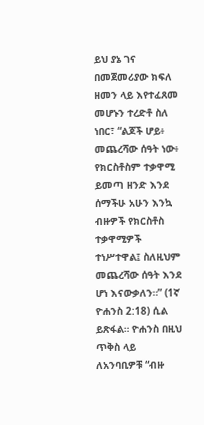ይህ ያኔ ገና በመጀመሪያው ክፍለ ዘመን ላይ እየተፈጸመ መሆኑን ተረድቶ ስለ ነበር፣ “ልጆች ሆይ፥ መጨረሻው ሰዓት ነው፥ የክርስቶስም ተቃዋሚ ይመጣ ዘንድ እንደ ሰማችሁ አሁን እንኳ ብዙዎች የክርስቶስ ተቃዋሚዎች ተነሥተዋል፤ ስለዚህም መጨረሻው ሰዓት እንደ ሆነ እናውቃለን።” (1ኛ ዮሐንስ 2:18) ሲል ይጽፋል። ዮሐንስ በዚህ ጥቅስ ላይ ለአንባቢዎቹ “ብዙ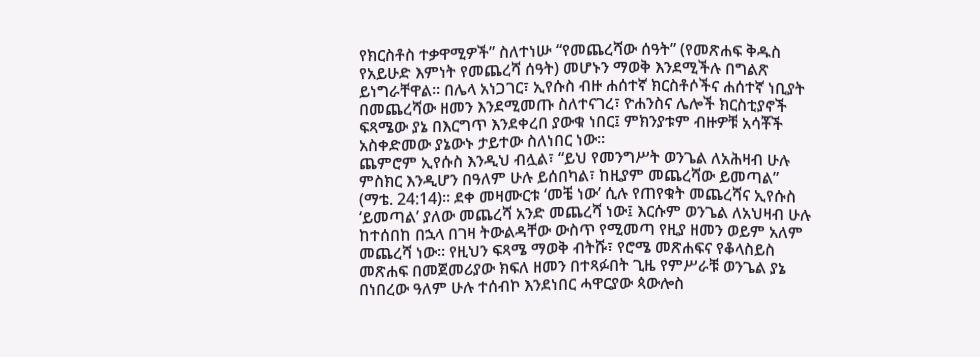የክርስቶስ ተቃዋሚዎች” ስለተነሡ “የመጨረሻው ሰዓት” (የመጽሐፍ ቅዱስ የአይሁድ እምነት የመጨረሻ ሰዓት) መሆኑን ማወቅ እንደሚችሉ በግልጽ ይነግራቸዋል። በሌላ አነጋገር፣ ኢየሱስ ብዙ ሐሰተኛ ክርስቶሶችና ሐሰተኛ ነቢያት በመጨረሻው ዘመን እንደሚመጡ ስለተናገረ፣ ዮሐንስና ሌሎች ክርስቲያኖች ፍጻሜው ያኔ በእርግጥ እንደቀረበ ያውቁ ነበር፤ ምክንያቱም ብዙዎቹ አሳቾች አስቀድመው ያኔውኑ ታይተው ስለነበር ነው።
ጨምሮም ኢየሱስ እንዲህ ብሏል፣ “ይህ የመንግሥት ወንጌል ለአሕዛብ ሁሉ ምስክር እንዲሆን በዓለም ሁሉ ይሰበካል፣ ከዚያም መጨረሻው ይመጣል” (ማቴ. 24:14)። ደቀ መዛሙርቱ ‘መቼ ነው’ ሲሉ የጠየቁት መጨረሻና ኢየሱስ ‘ይመጣል’ ያለው መጨረሻ አንድ መጨረሻ ነው፤ እርሱም ወንጌል ለአህዛብ ሁሉ ከተሰበከ በኋላ በገዛ ትውልዳቸው ውስጥ የሚመጣ የዚያ ዘመን ወይም አለም መጨረሻ ነው። የዚህን ፍጻሜ ማወቅ ብትሹ፣ የሮሜ መጽሐፍና የቆላስይስ መጽሐፍ በመጀመሪያው ክፍለ ዘመን በተጻፉበት ጊዜ የምሥራቹ ወንጌል ያኔ በነበረው ዓለም ሁሉ ተሰብኮ እንደነበር ሓዋርያው ጳውሎስ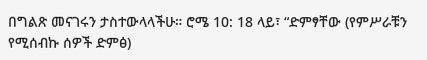በግልጽ መናገሩን ታስተውላላችሁ። ሮሜ 10: 18 ላይ፣ “ድምፃቸው (የምሥራቹን የሚሰብኩ ሰዎች ድምፅ)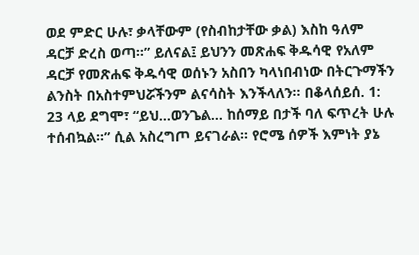ወደ ምድር ሁሉ፣ ቃላቸውም (የስብከታቸው ቃል) እስከ ዓለም ዳርቻ ድረስ ወጣ።” ይለናል፤ ይህንን መጽሐፍ ቅዱሳዊ የአለም ዳርቻ የመጽሐፍ ቅዱሳዊ ወሰኑን አስበን ካላነበብነው በትርጉማችን ልንስት በአስተምህሯችንም ልናሳስት እንችላለን። በቆላሰይሰ. 1: 23 ላይ ደግሞ፣ “ይህ…ወንጌል… ከሰማይ በታች ባለ ፍጥረት ሁሉ ተሰብኳል።” ሲል አስረግጦ ይናገራል። የሮሜ ሰዎች እምነት ያኔ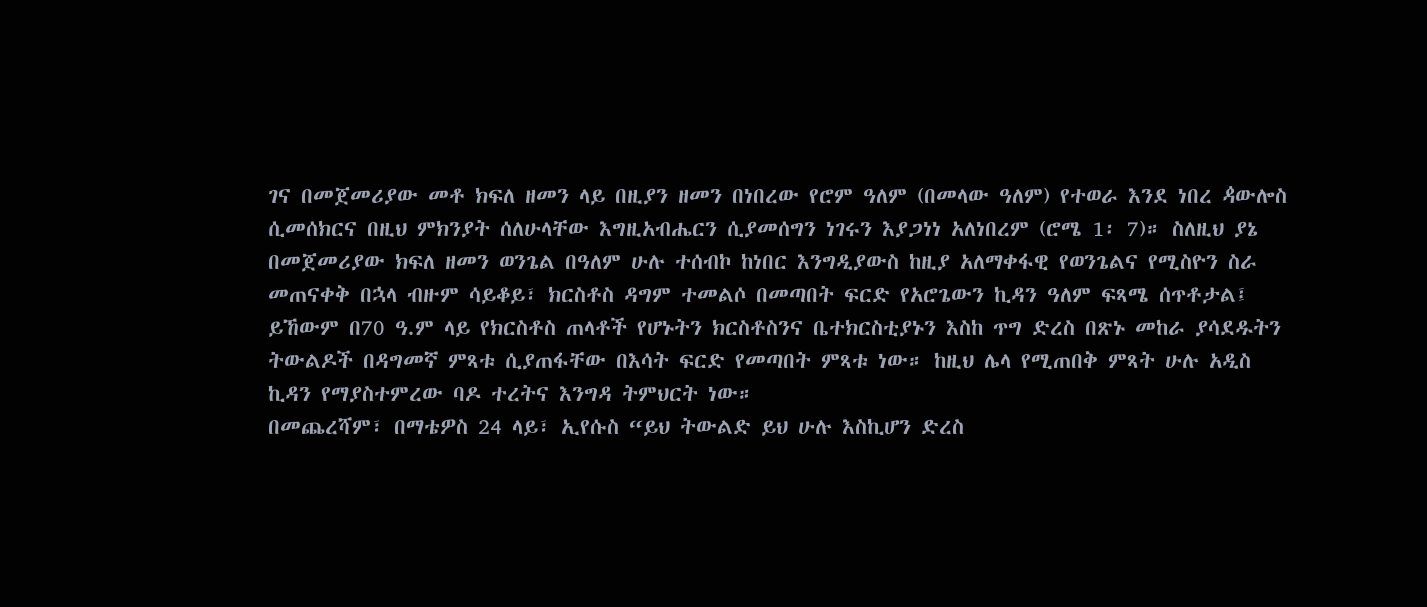ገና በመጀመሪያው መቶ ክፍለ ዘመን ላይ በዚያን ዘመን በነበረው የሮም ዓለም (በመላው ዓለም) የተወራ እንደ ነበረ ዻውሎስ ሲመሰክርና በዚህ ምክንያት ሰለሁላቸው እግዚአብሔርን ሲያመሰግን ነገሩን እያጋነነ አለነበረም (ሮሜ 1፡ 7)። ስለዚህ ያኔ በመጀመሪያው ክፍለ ዘመን ወንጌል በዓለም ሁሉ ተሰብኮ ከነበር እንግዲያውስ ከዚያ አለማቀፋዊ የወንጌልና የሚስዮን ስራ መጠናቀቅ በኋላ ብዙም ሳይቆይ፣ ክርስቶስ ዳግም ተመልሶ በመጣበት ፍርድ የአሮጌውን ኪዳን ዓለም ፍጻሜ ሰጥቶታል፤ ይኸውም በ70 ዓ.ም ላይ የክርስቶስ ጠላቶች የሆኑትን ክርስቶስንና ቤተክርስቲያኑን እስከ ጥግ ድረስ በጽኑ መከራ ያሳደዱትን ትውልዶች በዳግመኛ ምጻቱ ሲያጠፋቸው በእሳት ፍርድ የመጣበት ምጻቱ ነው። ከዚህ ሌላ የሚጠበቅ ምጻት ሁሉ አዲስ ኪዳን የማያስተምረው ባዶ ተረትና እንግዳ ትምህርት ነው።
በመጨረሻም፣ በማቴዎስ 24 ላይ፣ ኢየሱስ “ይህ ትውልድ ይህ ሁሉ እስኪሆን ድረስ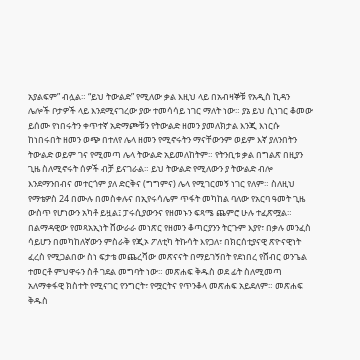አያልፍም” ብሏል። “ይህ ትውልድ” የሚለው ቃል እዚህ ላይ በአብዛኞቹ የአዲስ ኪዳን ሌሎች ቦታዎች ላይ እንደሚናገረው ያው ተመሳሳይ ነገር ማለት ነው። ያኔ ይህ ሲነገር ቆመው ይሰሙ የነበሩትን ቀጥተኛ አድማጮቹን የትውልድ ዘመን ያመለክታል እንጂ እነርሱ ከነበሩበት ዘመን ወጭ በተለየ ሌላ ዘመን የሚኖሩትን ማናቸውንም ወይም እኛ ያለንበትን ትውልድ ወይም ገና የሚመጣ ሌላ ትውልድ አይመለከትም። የትንቢቱ ቃል በግልጽ በዚያን ጊዜ ስለሚኖሩት ሰዎች ብቻ ይናገራል። ይህ ትውልድ የሚለውን ያ ትውልድ ብሎ እንደማንበብና መተርጎም ያለ ድርቅና (ግግምና) ሌላ የሚገርመኝ ነገር የለም። ስለዚህ የማቴዎስ 24 በሙሉ በመስቀሉና በኢየሩሳሌም ጥፋት መካከል ባለው የአርባ ዓመት ጊዜ ውስጥ የሆነውን አካቶ ይዟል፤ ፓሩሲያውንና የዘመኑን ፍጻሜ ጨምሮ ሁሉ ተፈጽሟል።
በልማዳዊው የመጻአኢነት ሸውራራ መነጽር የዘመን ቆጣርያንን ትርጉም እያየ፣ በቃሉ መንፈስ ሳይሆን በመካከለኛውን ምስራቅ የጂኦ ፖለቲካ ትኩሳት እየጋለ፣ በክርሰቲያናዊ ጽዮናዊነት ፈረስ የሚጋልበው ስነ ፍታቴ መጨረሻው መጽናናት በማይገኝበት የደነበረ የሸብር ወንጌል ተመርቶ ምህዋሩን ስቶ ገደል መግባት ነው። መጽሐፍ ቅዱስ ወደ ፊት ስለሚመጣ አለማቀፋዊ ክስተት የሚናገር የንግርት፣ የሟርትና የጥንቆላ መጽሐፍ አይደለም። መጽሐፍ ቅዱስ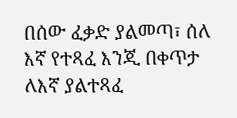በሰው ፈቃድ ያልመጣ፣ ሰለ እኛ የተጻፈ እንጂ በቀጥታ ለእኛ ያልተጻፈ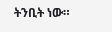ትንቢት ነው።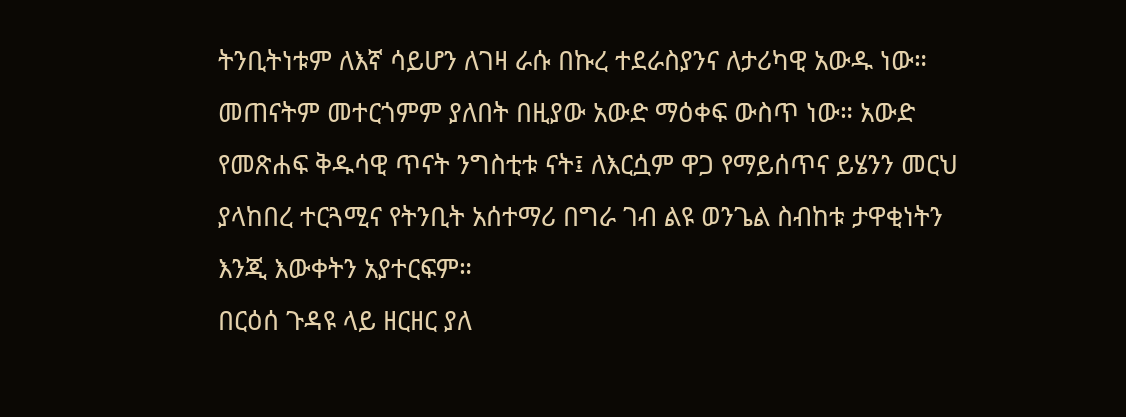ትንቢትነቱም ለእኛ ሳይሆን ለገዛ ራሱ በኩረ ተደራስያንና ለታሪካዊ አውዱ ነው። መጠናትም መተርጎምም ያለበት በዚያው አውድ ማዕቀፍ ውስጥ ነው። አውድ የመጽሐፍ ቅዱሳዊ ጥናት ንግስቲቱ ናት፤ ለእርሷም ዋጋ የማይሰጥና ይሄንን መርህ ያላከበረ ተርጓሚና የትንቢት አሰተማሪ በግራ ገብ ልዩ ወንጌል ስብከቱ ታዋቂነትን እንጂ እውቀትን አያተርፍም።
በርዕሰ ጉዳዩ ላይ ዘርዘር ያለ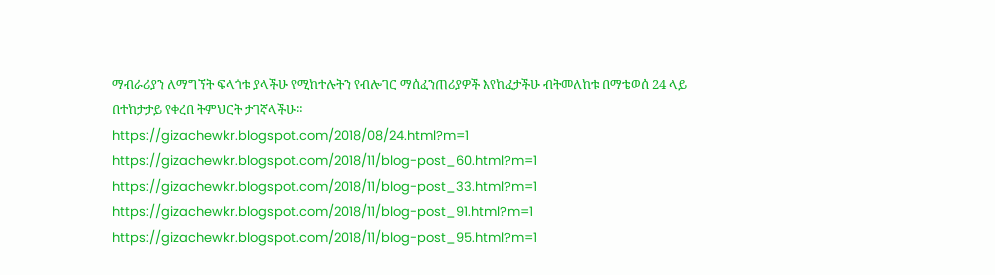ማብራሪያን ለማግኘት ፍላጎቱ ያላችሁ የሚከተሉትን የብሎገር ማሰፈንጠሪያዎች እየከፈታችሁ ብትመለከቱ በማቴወሰ 24 ላይ በተከታታይ የቀረበ ትምህርት ታገኛላችሁ።
https://gizachewkr.blogspot.com/2018/08/24.html?m=1
https://gizachewkr.blogspot.com/2018/11/blog-post_60.html?m=1
https://gizachewkr.blogspot.com/2018/11/blog-post_33.html?m=1
https://gizachewkr.blogspot.com/2018/11/blog-post_91.html?m=1
https://gizachewkr.blogspot.com/2018/11/blog-post_95.html?m=1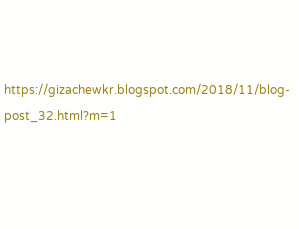https://gizachewkr.blogspot.com/2018/11/blog-post_32.html?m=1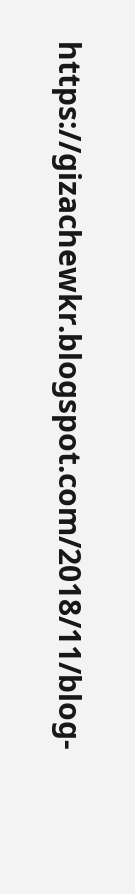https://gizachewkr.blogspot.com/2018/11/blog-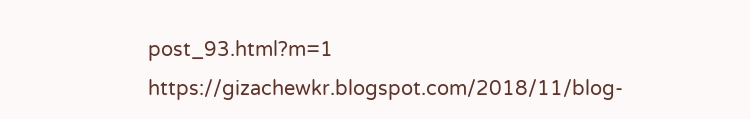post_93.html?m=1
https://gizachewkr.blogspot.com/2018/11/blog-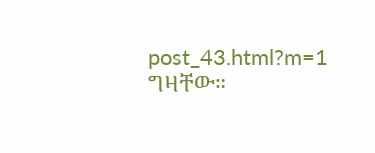post_43.html?m=1
ግዛቸው።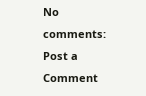No comments:
Post a Comment